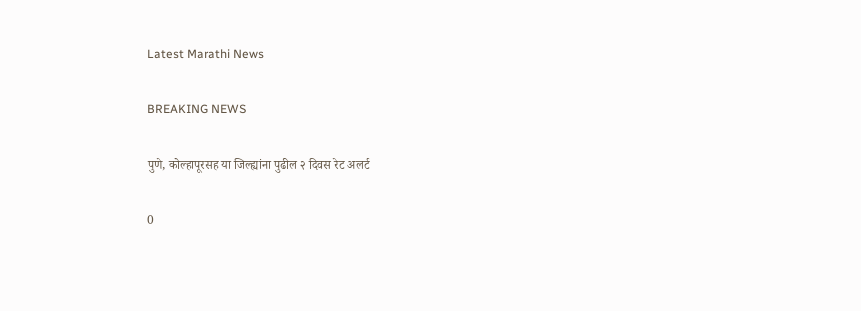Latest Marathi News

BREAKING NEWS

पुणे, कोल्हापूरसह या जिल्ह्यांना पुढील २ दिवस रेट अलर्ट

0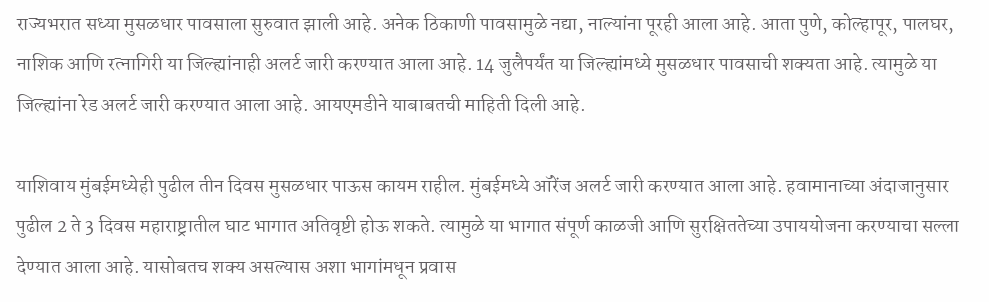राज्यभरात सध्या मुसळधार पावसाला सुरुवात झाली आहे. अनेक ठिकाणी पावसामुळे नद्या, नाल्यांना पूरही आला आहे. आता पुणे, कोल्हापूर, पालघर, नाशिक आणि रत्नागिरी या जिल्ह्यांनाही अलर्ट जारी करण्यात आला आहे. 14 जुलैपर्यंत या जिल्ह्यांमध्ये मुसळधार पावसाची शक्यता आहे. त्यामुळे या जिल्ह्यांना रेड अलर्ट जारी करण्यात आला आहे. आयएमडीने याबाबतची माहिती दिली आहे.

याशिवाय मुंबईमध्येही पुढील तीन दिवस मुसळधार पाऊस कायम राहील. मुंबईमध्ये ऑरेंज अलर्ट जारी करण्यात आला आहे. हवामानाच्या अंदाजानुसार पुढील 2 ते 3 दिवस महाराष्ट्रातील घाट भागात अतिवृष्टी होऊ शकते. त्यामुळे या भागात संपूर्ण काळजी आणि सुरक्षिततेच्या उपाययोजना करण्याचा सल्ला देण्यात आला आहे. यासोबतच शक्य असल्यास अशा भागांमधून प्रवास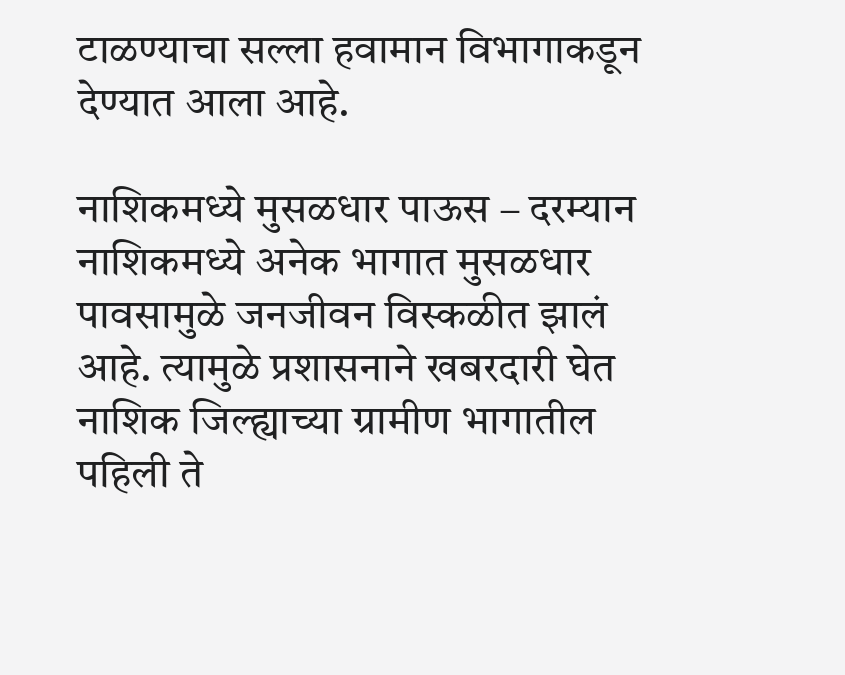टाळण्याचा सल्ला हवामान विभागाकडून देण्यात आला आहे.

नाशिकमध्ये मुसळधार पाऊस – दरम्यान नाशिकमध्ये अनेक भागात मुसळधार पावसामुळे जनजीवन विस्कळीत झालं आहे. त्यामुळे प्रशासनाने खबरदारी घेत नाशिक जिल्ह्याच्या ग्रामीण भागातील पहिली ते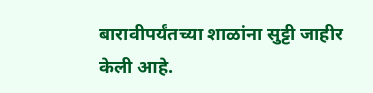बारावीपर्यंतच्या शाळांना सुट्टी जाहीर केली आहे.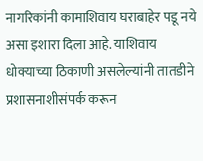नागरिकांनी कामाशिवाय घराबाहेर पडू नये असा इशारा दिला आहे. याशिवाय धोक्याच्या ठिकाणी असलेल्यांनी तातडीने प्रशासनाशीसंपर्क करून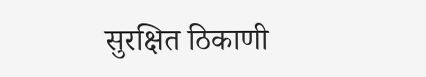सुरक्षित ठिकाणी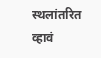स्थलांतरित व्हावं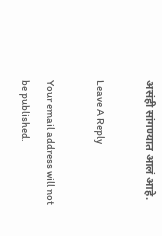असंही सांगण्यात आलं आहे.

Leave A Reply

Your email address will not be published.